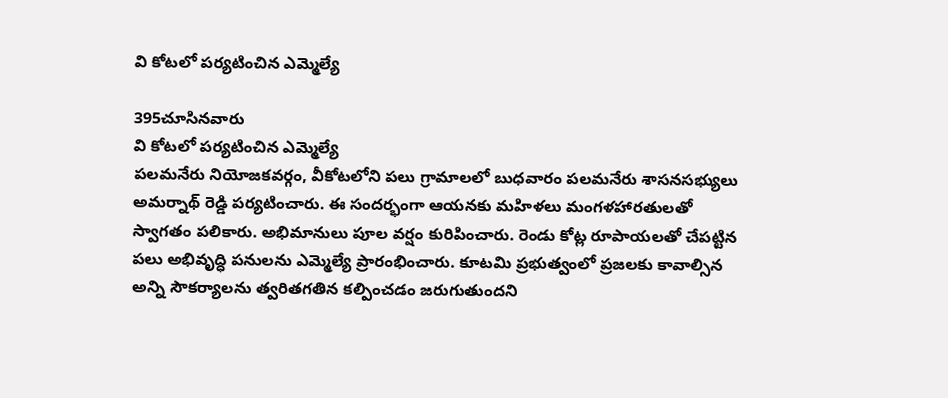వి కోటలో పర్యటించిన ఎమ్మెల్యే

395చూసినవారు
వి కోటలో పర్యటించిన ఎమ్మెల్యే
పలమనేరు నియోజకవర్గం, వీకోటలోని పలు గ్రామాలలో బుధవారం పలమనేరు శాసనసభ్యులు అమర్నాథ్ రెడ్డి పర్యటించారు. ఈ సందర్భంగా ఆయనకు మహిళలు మంగళహారతులతో స్వాగతం పలికారు. అభిమానులు పూల వర్షం కురిపించారు. రెండు కోట్ల రూపాయలతో చేపట్టిన పలు అభివృద్ధి పనులను ఎమ్మెల్యే ప్రారంభించారు. కూటమి ప్రభుత్వంలో ప్రజలకు కావాల్సిన అన్ని సౌకర్యాలను త్వరితగతిన కల్పించడం జరుగుతుందని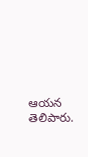ఆయన తెలిపారు.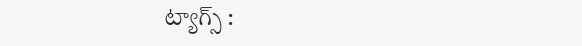ట్యాగ్స్ :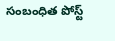సంబంధిత పోస్ట్